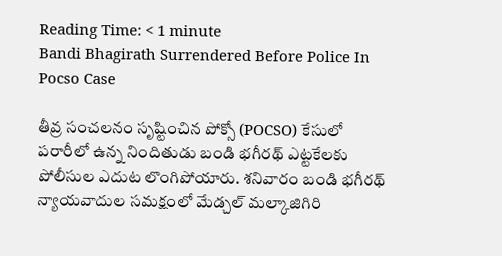Reading Time: < 1 minute
Bandi Bhagirath Surrendered Before Police In Pocso Case

తీవ్ర సంచలనం సృష్టించిన పోక్సో (POCSO) కేసులో పరారీలో ఉన్న నిందితుడు బండి భగీరథ్ ఎట్టకేలకు పోలీసుల ఎదుట లొంగిపోయారు. శనివారం బండి భగీరథ్ న్యాయవాదుల సమక్షంలో మేడ్చల్ మల్కాజిగిరి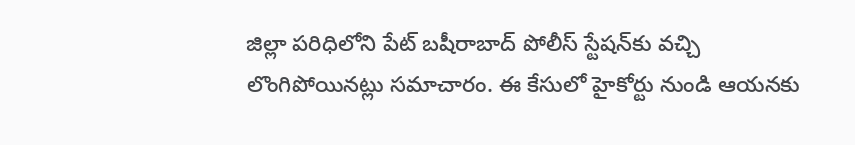జిల్లా పరిధిలోని పేట్ బషీరాబాద్ పోలీస్ స్టేషన్‌కు వచ్చి లొంగిపోయినట్లు సమాచారం. ఈ కేసులో హైకోర్టు నుండి ఆయనకు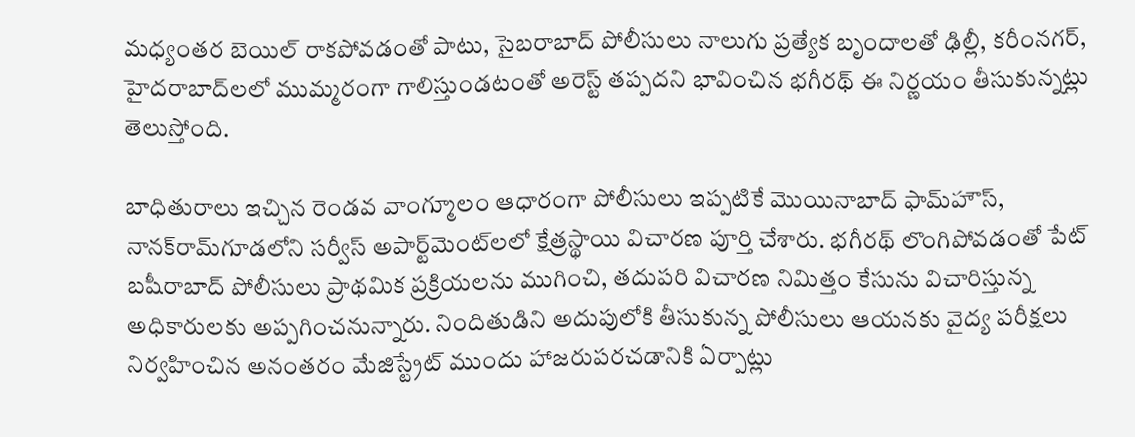మధ్యంతర బెయిల్ రాకపోవడంతో పాటు, సైబరాబాద్ పోలీసులు నాలుగు ప్రత్యేక బృందాలతో ఢిల్లీ, కరీంనగర్, హైదరాబాద్‌లలో ముమ్మరంగా గాలిస్తుండటంతో అరెస్ట్ తప్పదని భావించిన భగీరథ్ ఈ నిర్ణయం తీసుకున్నట్లు తెలుస్తోంది.

బాధితురాలు ఇచ్చిన రెండవ వాంగ్మూలం ఆధారంగా పోలీసులు ఇప్పటికే మొయినాబాద్ ఫామ్‌హౌస్, నానక్‌రామ్‌గూడలోని సర్వీస్ అపార్ట్‌మెంట్‌లలో క్షేత్రస్థాయి విచారణ పూర్తి చేశారు. భగీరథ్ లొంగిపోవడంతో పేట్ బషీరాబాద్ పోలీసులు ప్రాథమిక ప్రక్రియలను ముగించి, తదుపరి విచారణ నిమిత్తం కేసును విచారిస్తున్న అధికారులకు అప్పగించనున్నారు. నిందితుడిని అదుపులోకి తీసుకున్న పోలీసులు ఆయనకు వైద్య పరీక్షలు నిర్వహించిన అనంతరం మేజిస్ట్రేట్ ముందు హాజరుపరచడానికి ఏర్పాట్లు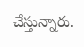చేస్తున్నారు.